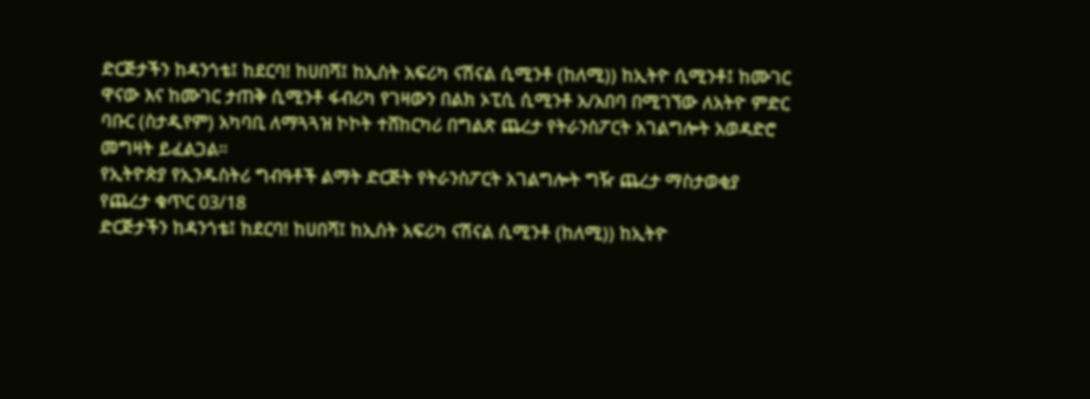ድርጅታችን ከዳንጎቴ፤ ከደርባ! ከሀበሻ፤ ከኢስት አፍሪካ ናሽናል ሲሚንቶ (ከለሚ)) ከኢትዮ ሲሚንቶ፤ ከሙገር ዋናው እና ከሙገር ታጠቅ ሲሚንቶ ፋብሪካ የገዛውን በልክ ኦፒሲ ሲሚንቶ አ/አበባ በሚገኘው ለአትዮ ምድር ባቡር (ስታዲየም) አካባቢ ለማጓጓዝ ኮኮት ተሸከርካሪ በግልጽ ጨረታ የትራንስፖርት አገልግሎት አወዳድሮ መግዛት ይፈልጋል።
የኢትዮጵያ የኢንዱስትሪ ግብዓቶች ልማት ድርጅት የትራንስፖርት አገልግሎት ግዥ ጨረታ ማስታወቂያ
የጨረታ ቁጥር 03/18
ድርጅታችን ከዳንጎቴ፤ ከደርባ! ከሀበሻ፤ ከኢስት አፍሪካ ናሽናል ሲሚንቶ (ከለሚ)) ከኢትዮ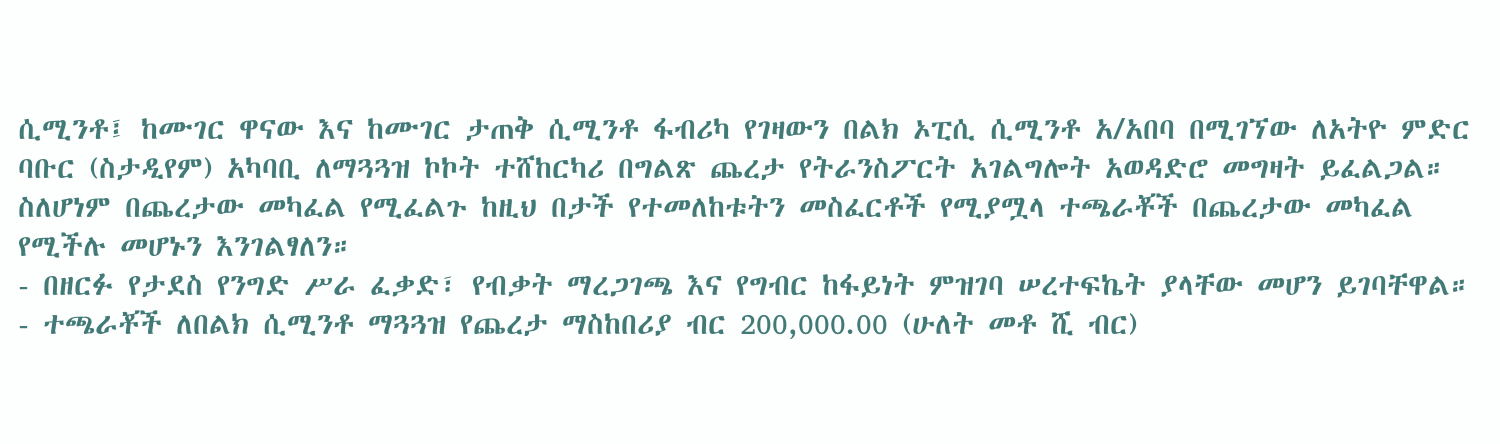ሲሚንቶ፤ ከሙገር ዋናው እና ከሙገር ታጠቅ ሲሚንቶ ፋብሪካ የገዛውን በልክ ኦፒሲ ሲሚንቶ አ/አበባ በሚገኘው ለአትዮ ምድር ባቡር (ስታዲየም) አካባቢ ለማጓጓዝ ኮኮት ተሸከርካሪ በግልጽ ጨረታ የትራንስፖርት አገልግሎት አወዳድሮ መግዛት ይፈልጋል።
ስለሆነም በጨረታው መካፈል የሚፈልጉ ከዚህ በታች የተመለከቱትን መስፈርቶች የሚያሟላ ተጫራቾች በጨረታው መካፈል የሚችሉ መሆኑን እንገልፃለን።
- በዘርፉ የታደስ የንግድ ሥራ ፈቃድ፣ የብቃት ማረጋገጫ እና የግብር ከፋይነት ምዝገባ ሠረተፍኬት ያላቸው መሆን ይገባቸዋል።
- ተጫራቾች ለበልክ ሲሚንቶ ማጓጓዝ የጨረታ ማስከበሪያ ብር 200,000.00 (ሁለት መቶ ሺ ብር)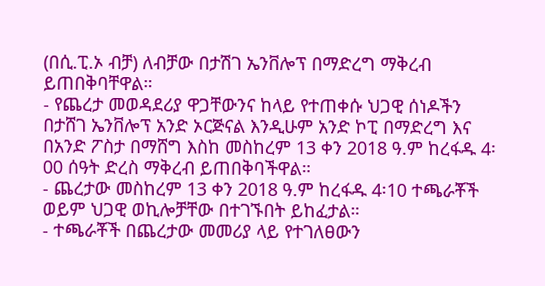(በሲ.ፒ.ኦ ብቻ) ለብቻው በታሽገ ኤንቨሎፕ በማድረግ ማቅረብ ይጠበቅባቸዋል።
- የጨረታ መወዳደሪያ ዋጋቸውንና ከላይ የተጠቀሱ ህጋዊ ሰነዶችን በታሸገ ኤንቨሎፕ አንድ ኦርጅናል እንዲሁም አንድ ኮፒ በማድረግ እና በአንድ ፖስታ በማሸግ እስከ መስከረም 13 ቀን 2018 ዓ.ም ከረፋዱ 4፡00 ሰዓት ድረስ ማቅረብ ይጠበቅባችዋል።
- ጨረታው መስከረም 13 ቀን 2018 ዓ.ም ከረፋዱ 4፡10 ተጫራቾች ወይም ህጋዊ ወኪሎቻቸው በተገኙበት ይከፈታል።
- ተጫራቾች በጨረታው መመሪያ ላይ የተገለፀውን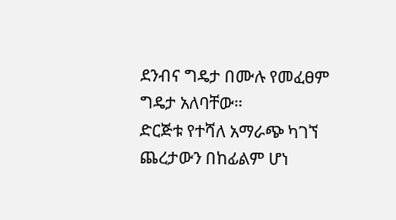ደንብና ግዴታ በሙሉ የመፈፀም ግዴታ አለባቸው።
ድርጅቱ የተሻለ አማራጭ ካገኘ ጨረታውን በከፊልም ሆነ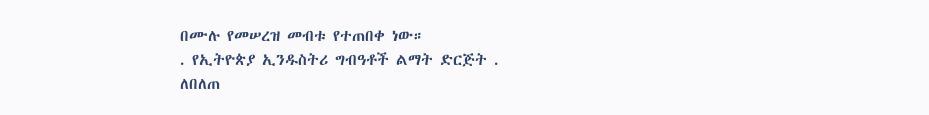በሙሉ የመሠረዝ መብቱ የተጠበቀ ነው።
. የኢትዮጵያ ኢንዱስትሪ ግብዓቶች ልማት ድርጅት .
ለበለጠ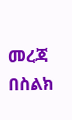መረጃ በስልክ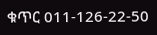ቁጥር 011-126-22-50